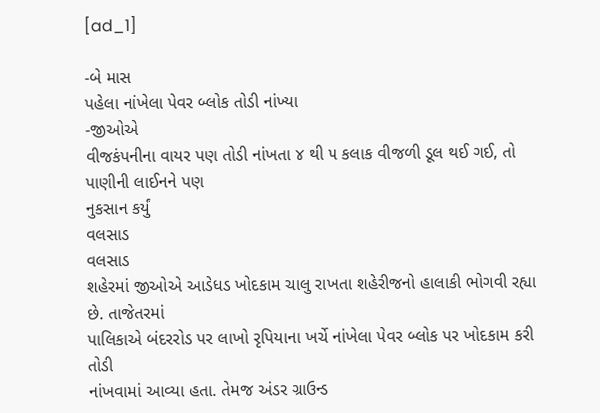[ad_1]

-બે માસ
પહેલા નાંખેલા પેવર બ્લોક તોડી નાંખ્યા
-જીઓએ
વીજકંપનીના વાયર પણ તોડી નાંખતા ૪ થી ૫ કલાક વીજળી ડૂલ થઈ ગઈ, તો પાણીની લાઈનને પણ
નુકસાન કર્યું
વલસાડ
વલસાડ
શહેરમાં જીઓએ આડેધડ ખોદકામ ચાલુ રાખતા શહેરીજનો હાલાકી ભોગવી રહ્યા છે. તાજેતરમાં
પાલિકાએ બંદરરોડ પર લાખો રૃપિયાના ખર્ચે નાંખેલા પેવર બ્લોક પર ખોદકામ કરી તોડી
નાંખવામાં આવ્યા હતા. તેમજ અંડર ગ્રાઉન્ડ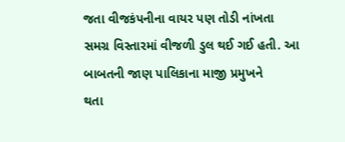જતા વીજકંપનીના વાયર પણ તોડી નાંખતા
સમગ્ર વિસ્તારમાં વીજળી ડુલ થઈ ગઈ હતી. આ બાબતની જાણ પાલિકાના માજી પ્રમુખને
થતા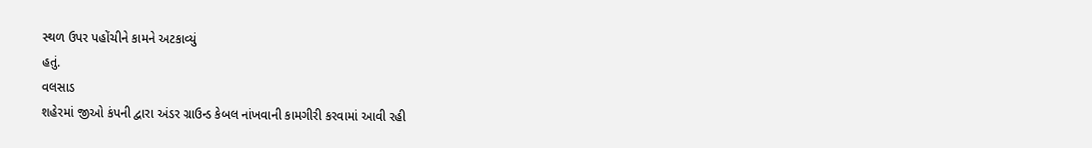સ્થળ ઉપર પહોંચીને કામને અટકાવ્યું
હતું.
વલસાડ
શહેરમાં જીઓ કંપની દ્વારા અંડર ગ્રાઉન્ડ કેબલ નાંખવાની કામગીરી કરવામાં આવી રહી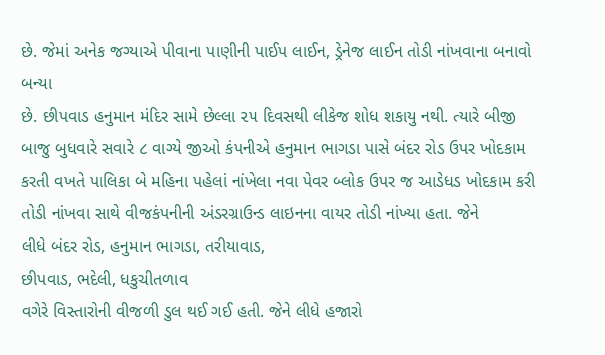છે. જેમાં અનેક જગ્યાએ પીવાના પાણીની પાઈપ લાઈન, ડ્રેનેજ લાઈન તોડી નાંખવાના બનાવો બન્યા
છે. છીપવાડ હનુમાન મંદિર સામે છેલ્લા ૨૫ દિવસથી લીકેજ શોધ શકાયુ નથી. ત્યારે બીજી
બાજુ બુધવારે સવારે ૮ વાગ્યે જીઓ કંપનીએ હનુમાન ભાગડા પાસે બંદર રોડ ઉપર ખોદકામ
કરતી વખતે પાલિકા બે મહિના પહેલાં નાંખેલા નવા પેવર બ્લોક ઉપર જ આડેધડ ખોદકામ કરી
તોડી નાંખવા સાથે વીજકંપનીની અંડરગ્રાઉન્ડ લાઇનના વાયર તોડી નાંખ્યા હતા. જેને
લીધે બંદર રોડ, હનુમાન ભાગડા, તરીયાવાડ,
છીપવાડ, ભદેલી, ધકુચીતળાવ
વગેરે વિસ્તારોની વીજળી ડુલ થઈ ગઈ હતી. જેને લીધે હજારો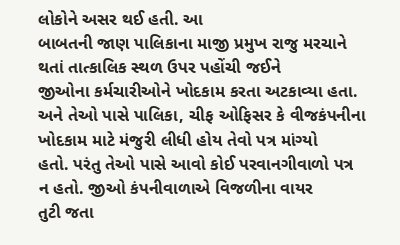લોકોને અસર થઈ હતી. આ
બાબતની જાણ પાલિકાના માજી પ્રમુખ રાજુ મરચાને થતાં તાત્કાલિક સ્થળ ઉપર પહોંચી જઈને
જીઓના કર્મચારીઓને ખોદકામ કરતા અટકાવ્યા હતા. અને તેઓ પાસે પાલિકા, ચીફ ઓફિસર કે વીજકંપનીના ખોદકામ માટે મંજુરી લીધી હોય તેવો પત્ર માંગ્યો
હતો. પરંતુ તેઓ પાસે આવો કોઈ પરવાનગીવાળો પત્ર ન હતો. જીઓ કંપનીવાળાએ વિજળીના વાયર
તુટી જતા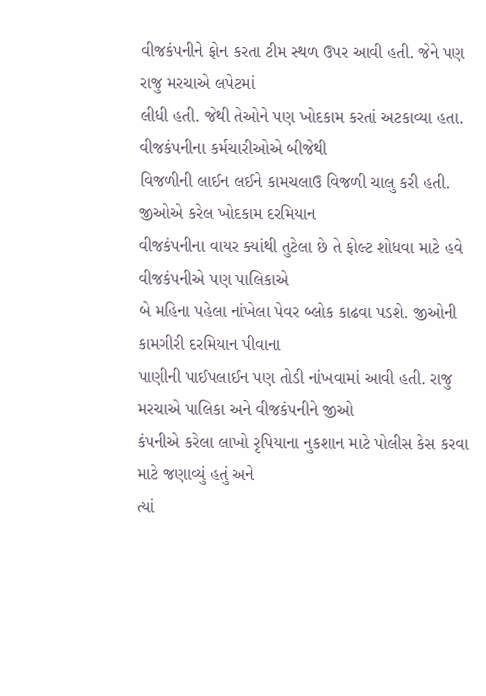વીજકંપનીને ફોન કરતા ટીમ સ્થળ ઉપર આવી હતી. જેને પણ રાજુ મરચાએ લપેટમાં
લીધી હતી. જેથી તેઓને પણ ખોદકામ કરતાં અટકાવ્યા હતા. વીજકંપનીના કર્મચારીઓએ બીજેથી
વિજળીની લાઈન લઈને કામચલાઉ વિજળી ચાલુ કરી હતી. જીઓએ કરેલ ખોદકામ દરમિયાન
વીજકંપનીના વાયર ક્યાંથી તુટેલા છે તે ફોલ્ટ શોધવા માટે હવે વીજકંપનીએ પણ પાલિકાએ
બે મહિના પહેલા નાંખેલા પેવર બ્લોક કાઢવા પડશે. જીઓની કામગીરી દરમિયાન પીવાના
પાણીની પાઈપલાઈન પણ તોડી નાંખવામાં આવી હતી. રાજુ મરચાએ પાલિકા અને વીજકંપનીને જીઓ
કંપનીએ કરેલા લાખો રૃપિયાના નુકશાન માટે પોલીસ કેસ કરવા માટે જણાવ્યું હતું અને
ત્યાં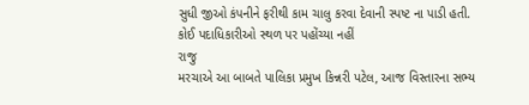સુધી જીઓ કંપનીને ફરીથી કામ ચાલુ કરવા દેવાની સ્પષ્ટ ના પાડી હતી.
કોઈ પદાધિકારીઓ સ્થળ પર પહોંચ્યા નહીં
રાજુ
મરચાએ આ બાબતે પાલિકા પ્રમુખ કિન્નરી પટેલ, આજ વિસ્તારના સભ્ય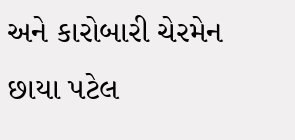અને કારોબારી ચેરમેન
છાયા પટેલ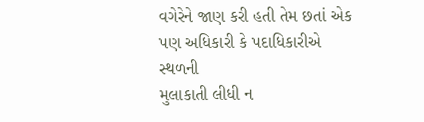વગેરેને જાણ કરી હતી તેમ છતાં એક પણ અધિકારી કે પદાધિકારીએ સ્થળની
મુલાકાતી લીધી ન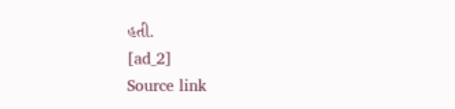હતી.
[ad_2]
Source link